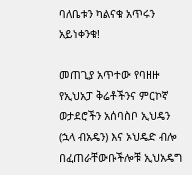ባለቤቱን ካልናቁ አጥሩን አይነቀንቁ!

መጠጊያ አጥተው የባዘዙ የኢህአፓ ቅሬቶችንና ምርኮኛ ወታደሮችን አሰባስቦ ኢህዴን (ኋላ ብአዴን) እና ኦህዴድ ብሎ በፈጠራቸውቡችሎቹ ኢህአዴግ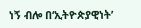ነኝ ብሎ በ‘ኢትዮጵያዊነት’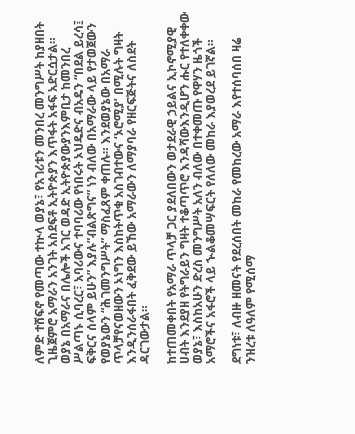ለምድ ተሸፍኖ የመጣው ተኵላ ወያኔ፣ የአገሪቱን መንበረ መንግሥት ከያዘበት ጊዜጀምሮ አማራን አንገት አስደፍቶ ኢትዮጵያን እጥፋት አፋፍ አድርሷታል። ወያኔ በአማራና በሌሎች አገር ወዳድ ኢትዮጵያውያንእምቢታ ከመንበረ ሥልጣኑ ሲባረር፣ አባሪውና ተባባሪው የነበሩት ኦህዴድና ብአዴን “በደል ይረሳ፤ ፍቅርና ሰላም ይሁን” እያሉ”ብልጽግና” ነን ብለው በአማራው ላይ የታወጀውን የወያኔውን “ሕገመንግሥት” ማስፈጸም ቀጠሉ። እንደወያኔው በአማራ ጥላቻየናወዘውን ኦነግን እስከትጥቁ አስገብተውና ‘ኦሮሚያ’ በሚሉት ግዛት እንዲንሰራፋበት ፈቅደው ይኸው አማራውን ለማያባራ የዘርፍጅትና ለስደት ዳርገውታል።

ከተጠመቀበት የአማራ ጥላቻ ጋር ያደለበውን ወታደራዊ ኃይልና ኢኮኖሚያዊ ሀብት እንደያዘ የትግራይን ግዛት ተቆጣጥሮ እንዳሻውእንዲሆን ሑር የተለቀቀው ወያኔ፣ እስከአሁን ድረስ መንግሥት አለን ብለው በተቀመጡ የዋሃን ዜጎች አማሮችና አፋሮች ላይ ኍልቆመሣፍርት የለለው መከራ እያወረደ ይገኛል።

ደግነቱ፣ ለብዙ ዘመናት የደረሰበት መከራ የመከረው አማራ እየተሰባሰበ ዛሬ ንዝረቱ ለዓለም የሚሰማ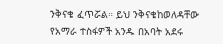ንቅናቄ ፈጥሯል። ይህ ንቅናቄከወለዳቸው የአማራ ተስፋዎች አንዱ በአባት አደሩ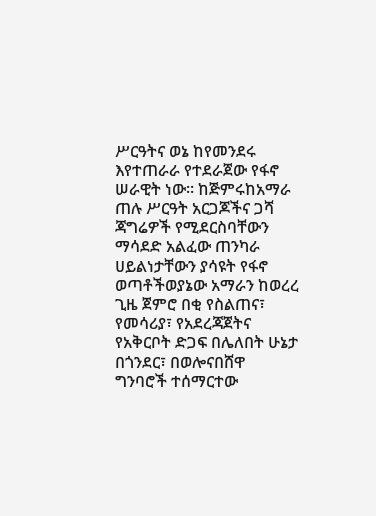ሥርዓትና ወኔ ከየመንደሩ እየተጠራራ የተደራጀው የፋኖ ሠራዊት ነው። ከጅምሩከአማራ ጠሉ ሥርዓት አርጋጆችና ጋሻ ጃግሬዎች የሚደርስባቸውን ማሳደድ አልፈው ጠንካራ ሀይልነታቸውን ያሳዩት የፋኖ ወጣቶችወያኔው አማራን ከወረረ ጊዜ ጀምሮ በቂ የስልጠና፣ የመሳሪያ፣ የአደረጃጀትና የአቅርቦት ድጋፍ በሌለበት ሁኔታ በጎንደር፣ በወሎናበሸዋ ግንባሮች ተሰማርተው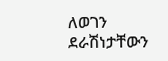ለወገን ደራሽነታቸውን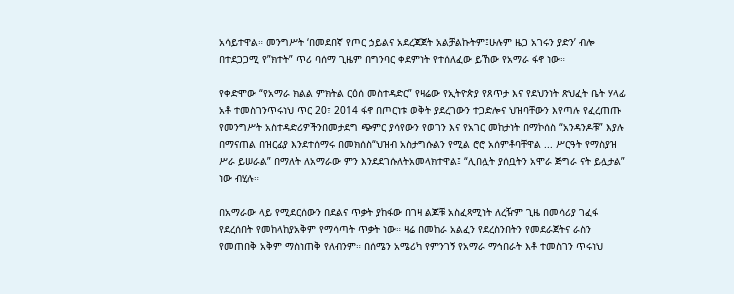አሳይተዋል። መንግሥት ‘በመደበኛ የጦር ኃይልና አደረጃጀት አልቻልኩትም፤ሁሉም ዜጋ አገሩን ያድን’ ብሎ በተደጋጋሚ የ”ክተት” ጥሪ ባሰማ ጊዜም በግንባር ቀደምነት የተሰለፈው ይኸው የአማራ ፋኖ ነው።

የቀድሞው “የአማራ ክልል ምክትል ርዕሰ መስተዳድር” የዛሬው የኢትዮጵያ የጸጥታ እና የደህንነት ጽህፈት ቤት ሃላፊ አቶ ተመስገንጥሩነህ ጥር 20፣ 2014 ፋኖ በጦርነቱ ወቅት ያደረገውን ተጋድሎና ህዝባቸውን እየጣሉ የፈረጠጡ የመንግሥት አስተዳድሪዎችንበመታደግ ጭምር ያሳየውን የወገን እና የአገር መከታነት በማኮሰስ “አንዳንዶቹ” እያሉ በማናጠል በዝርፊያ እንደተሰማሩ በመክሰስ“ህዝብ አስታግሱልን የሚል ሮሮ አሰምቶባቸዋል ... ሥርዓት የማስያዝ ሥራ ይሠራል” በማለት ለአማራው ምን እንደደገሱለትአመላክተዋል፤ “ሊበሏት ያሰቧትን አሞራ ጅግራ ናት ይሏታል” ነው ብሂሉ።

በአማራው ላይ የሚደርሰውን በደልና ጥቃት ያከፋው በገዛ ልጆቹ አስፈጻሚነት ለረዥም ጊዜ በመሳሪያ ገፈፋ የደረሰበት የመከላከያአቅም የማሳጣት ጥቃት ነው። ዛሬ በመከራ አልፈን የደረስንበትን የመደራጀትና ራስን የመጠበቅ አቅም ማስነጠቅ የለብንም። በሰሜን አሜሪካ የምንገኝ የአማራ ማኅበራት እቶ ተመስገን ጥሩነህ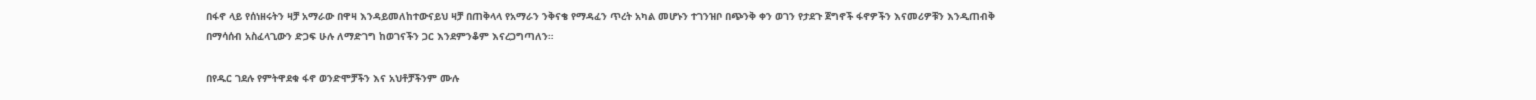በፋኖ ላይ የሰነዘሩትን ዛቻ አማራው በዋዛ እንዳይመለከተውናይህ ዛቻ በጠቅላላ የአማራን ንቅናቄ የማዳፈን ጥረት አካል መሆኑን ተገንዝቦ በጭንቅ ቀን ወገን የታደጉ ጀግኖች ፋኖዎችን እናመሪዎቹን እንዲጠብቅ በማሳሰብ አስፈላጊውን ድጋፍ ሁሉ ለማድገግ ከወገናችን ጋር እንደምንቆም እናረጋግጣለን።

በየዱር ገደሉ የምትዋደቁ ፋኖ ወንድሞቻችን እና አህቶቻችንም ሙሉ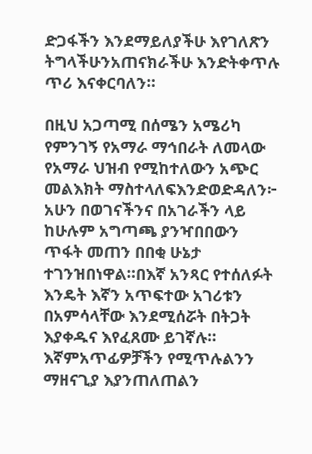ድጋፋችን እንደማይለያችሁ እየገለጽን ትግላችሁንአጠናክራችሁ እንድትቀጥሉ ጥሪ እናቀርባለን።

በዚህ አጋጣሚ በሰሜን አሜሪካ የምንገኝ የአማራ ማኅበራት ለመላው የአማራ ህዝብ የሚከተለውን አጭር መልእክት ማስተላለፍእንድወድዳለን፦ አሁን በወገናችንና በአገራችን ላይ ከሁሉም አግጣጫ ያንዣበበውን ጥፋት መጠን በበቂ ሁኔታ ተገንዝበነዋል።በእኛ አንጻር የተሰለፉት እንዴት እኛን አጥፍተው አገሪቱን በአምሳላቸው እንደሚሰሯት በትጋት እያቀዱና እየፈጸሙ ይገኛሉ። እኛምአጥፊዎቻችን የሚጥሉልንን ማዘናጊያ እያንጠለጠልን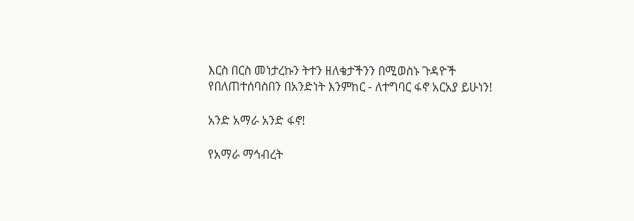እርስ በርስ መነታረኩን ትተን ዘለቄታችንን በሚወስኑ ጉዳዮች የበለጠተሰባስበን በአንድነት እንምከር - ለተግባር ፋኖ አርአያ ይሁነን!

አንድ አማራ አንድ ፋኖ!

የአማራ ማኅብረት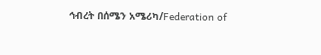ኅብረት በሰሜን አሜሪካ/Federation of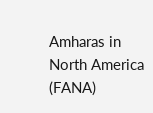Amharas in North America (FANA)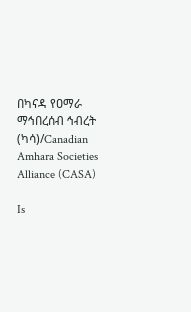በካናዳ የዐማራ ማኅበረሰብ ኅብረት (ካሳ)/Canadian Amhara Societies Alliance (CASA)

Is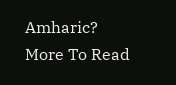Amharic?
More To Read